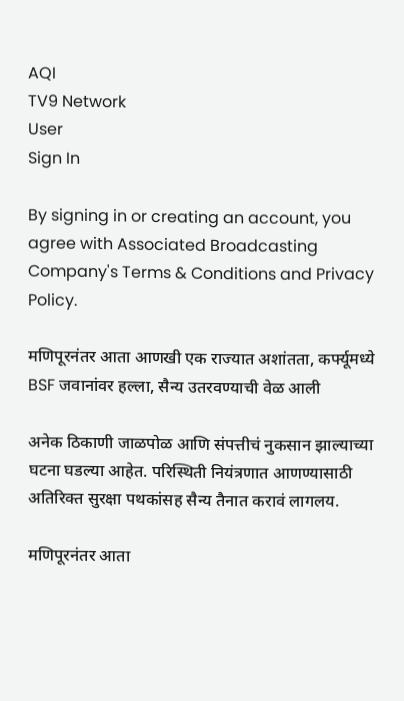AQI
TV9 Network
User
Sign In

By signing in or creating an account, you agree with Associated Broadcasting Company's Terms & Conditions and Privacy Policy.

मणिपूरनंतर आता आणखी एक राज्यात अशांतता, कर्फ्यूमध्ये BSF जवानांवर हल्ला, सैन्य उतरवण्याची वेळ आली

अनेक ठिकाणी जाळपोळ आणि संपत्तीचं नुकसान झाल्याच्या घटना घडल्या आहेत. परिस्थिती नियंत्रणात आणण्यासाठी अतिरिक्त सुरक्षा पथकांसह सैन्य तैनात करावं लागलय.

मणिपूरनंतर आता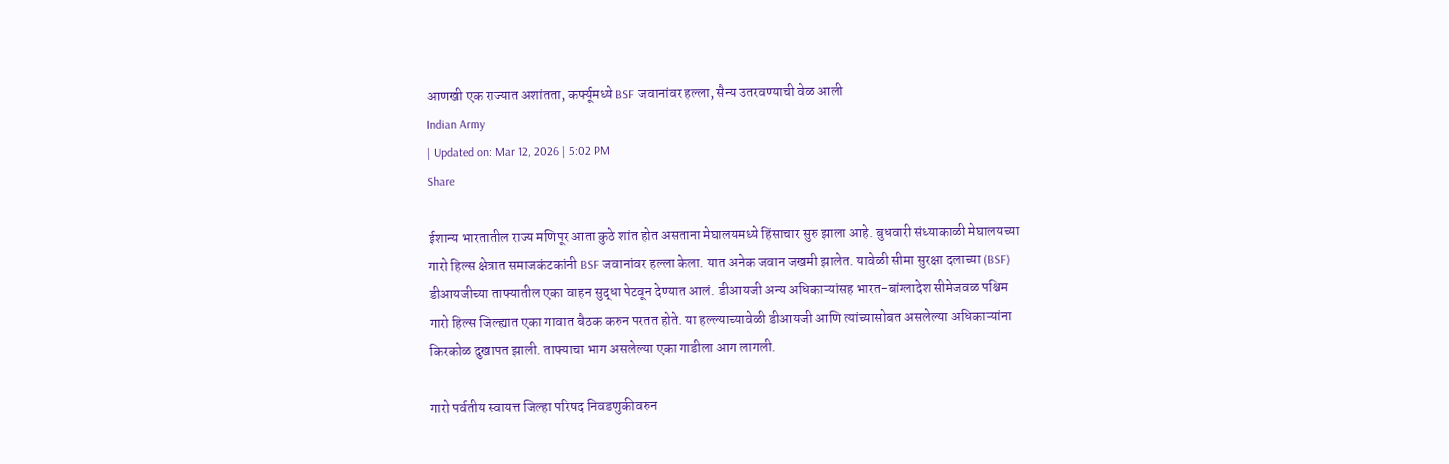आणखी एक राज्यात अशांतता, कर्फ्यूमध्ये BSF जवानांवर हल्ला, सैन्य उतरवण्याची वेळ आली
Indian Army
| Updated on: Mar 12, 2026 | 5:02 PM
Share

ईशान्य भारतातील राज्य मणिपूर आता कुठे शांत होत असताना मेघालयमध्ये हिंसाचार सुरु झाला आहे. बुधवारी संध्याकाळी मेघालयच्या गारो हिल्स क्षेत्रात समाजकंटकांनी BSF जवानांवर हल्ला केला. यात अनेक जवान जखमी झालेत. यावेळी सीमा सुरक्षा दलाच्या (BSF) डीआयजीच्या ताफ्यातील एका वाहन सुद्धा पेटवून देण्यात आलं. डीआयजी अन्य अधिकाऱ्यांसह भारत-बांग्लादेश सीमेजवळ पश्चिम गारो हिल्स जिल्ह्यात एका गावात बैठक करुन परतत होते. या हल्ल्याच्यावेळी डीआयजी आणि त्यांच्यासोबत असलेल्या अधिकाऱ्यांना किरकोळ दुखापत झाली. ताफ्याचा भाग असलेल्या एका गाडीला आग लागली.

गारो पर्वतीय स्वायत्त जिल्हा परिषद निवडणुकीवरुन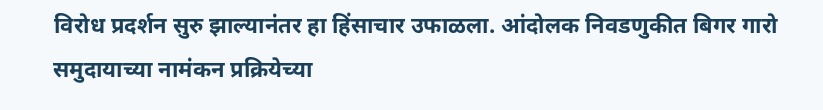विरोध प्रदर्शन सुरु झाल्यानंतर हा हिंसाचार उफाळला. आंदोलक निवडणुकीत बिगर गारो समुदायाच्या नामंकन प्रक्रियेच्या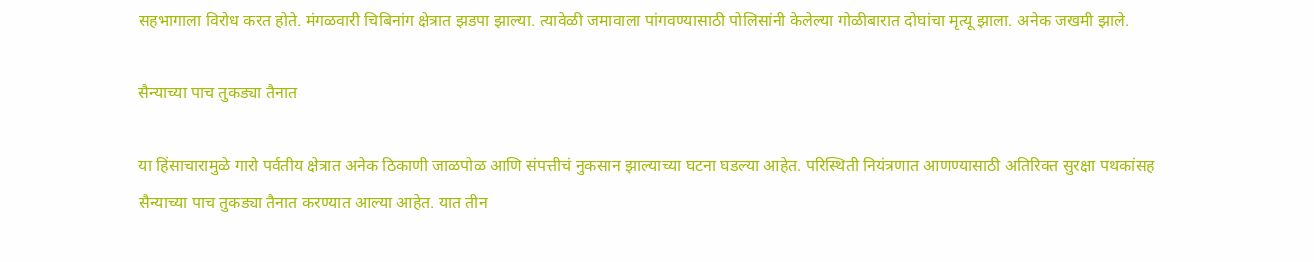सहभागाला विरोध करत होते. मंगळवारी चिबिनांग क्षेत्रात झडपा झाल्या. त्यावेळी जमावाला पांगवण्यासाठी पोलिसांनी केलेल्या गोळीबारात दोघांचा मृत्यू झाला. अनेक जखमी झाले.

सैन्याच्या पाच तुकड्या तैनात

या हिंसाचारामुळे गारो पर्वतीय क्षेत्रात अनेक ठिकाणी जाळपोळ आणि संपत्तीचं नुकसान झाल्याच्या घटना घडल्या आहेत. परिस्थिती नियंत्रणात आणण्यासाठी अतिरिक्त सुरक्षा पथकांसह सैन्याच्या पाच तुकड्या तैनात करण्यात आल्या आहेत. यात तीन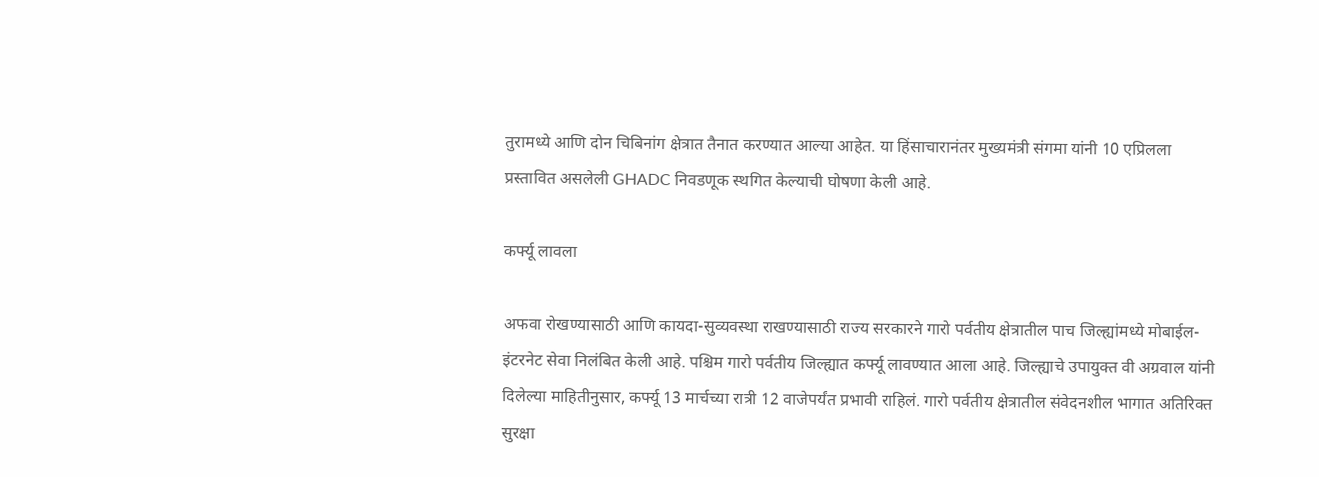तुरामध्ये आणि दोन चिबिनांग क्षेत्रात तैनात करण्यात आल्या आहेत. या हिंसाचारानंतर मुख्यमंत्री संगमा यांनी 10 एप्रिलला प्रस्तावित असलेली GHADC निवडणूक स्थगित केल्याची घोषणा केली आहे.

कर्फ्यू लावला

अफवा रोखण्यासाठी आणि कायदा-सुव्यवस्था राखण्यासाठी राज्य सरकारने गारो पर्वतीय क्षेत्रातील पाच जिल्ह्यांमध्ये मोबाईल-इंटरनेट सेवा निलंबित केली आहे. पश्चिम गारो पर्वतीय जिल्ह्यात कर्फ्यू लावण्यात आला आहे. जिल्ह्याचे उपायुक्त वी अग्रवाल यांनी दिलेल्या माहितीनुसार, कर्फ्यू 13 मार्चच्या रात्री 12 वाजेपर्यंत प्रभावी राहिलं. गारो पर्वतीय क्षेत्रातील संवेदनशील भागात अतिरिक्त सुरक्षा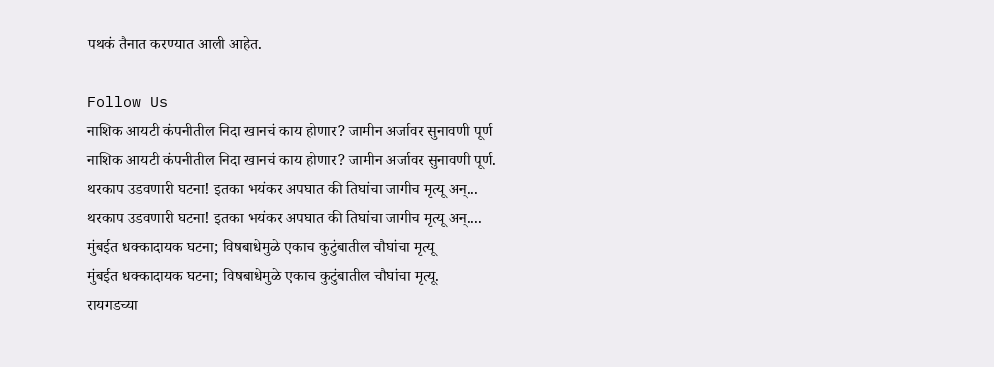पथकं तैनात करण्यात आली आहेत.

Follow Us
नाशिक आयटी कंपनीतील निदा खानचं काय होणार? जामीन अर्जावर सुनावणी पूर्ण
नाशिक आयटी कंपनीतील निदा खानचं काय होणार? जामीन अर्जावर सुनावणी पूर्ण.
थरकाप उडवणारी घटना! इतका भयंकर अपघात की तिघांचा जागीच मृत्यू अन्...
थरकाप उडवणारी घटना! इतका भयंकर अपघात की तिघांचा जागीच मृत्यू अन्....
मुंबईत धक्कादायक घटना; विषबाधेमुळे एकाच कुटुंबातील चौघांचा मृत्यू
मुंबईत धक्कादायक घटना; विषबाधेमुळे एकाच कुटुंबातील चौघांचा मृत्यू.
रायगडच्या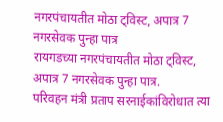नगरपंचायतीत मोठा ट्विस्ट, अपात्र 7 नगरसेवक पुन्हा पात्र
रायगडच्या नगरपंचायतीत मोठा ट्विस्ट, अपात्र 7 नगरसेवक पुन्हा पात्र.
परिवहन मंत्री प्रताप सरनाईकांविरोधात त्या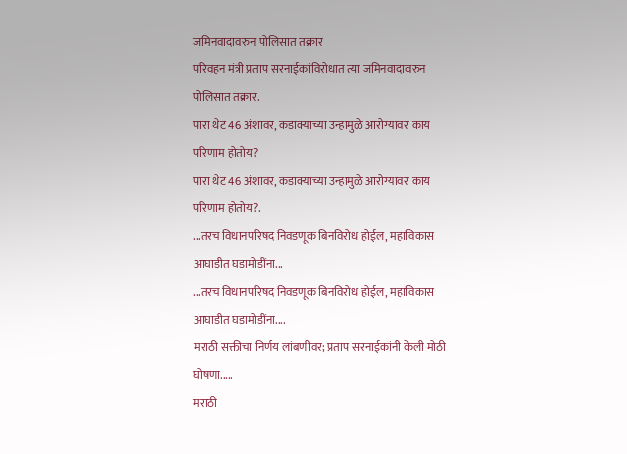जमिनवादावरुन पोलिसात तक्रार
परिवहन मंत्री प्रताप सरनाईकांविरोधात त्या जमिनवादावरुन पोलिसात तक्रार.
पारा थेट 46 अंशावर, कडाक्याच्या उन्हामुळे आरोग्यावर काय परिणाम होतोय?
पारा थेट 46 अंशावर, कडाक्याच्या उन्हामुळे आरोग्यावर काय परिणाम होतोय?.
...तरच विधानपरिषद निवडणूक बिनविरोध होईल, महाविकास आघाडीत घडामोडींना...
...तरच विधानपरिषद निवडणूक बिनविरोध होईल, महाविकास आघाडीत घडामोडींना....
मराठी सक्तीचा निर्णय लांबणीवर; प्रताप सरनाईकांनी केली मोठी घोषणा.....
मराठी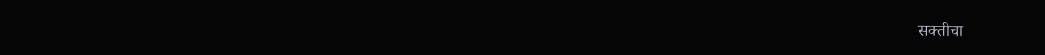सक्तीचा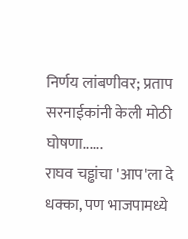निर्णय लांबणीवर; प्रताप सरनाईकांनी केली मोठी घोषणा......
राघव चड्ढांचा 'आप'ला दे धक्का, पण भाजपामध्ये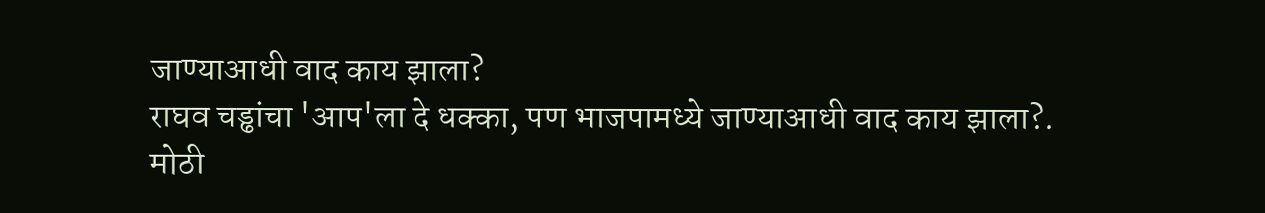जाण्याआधी वाद काय झाला?
राघव चड्ढांचा 'आप'ला दे धक्का, पण भाजपामध्ये जाण्याआधी वाद काय झाला?.
मोठी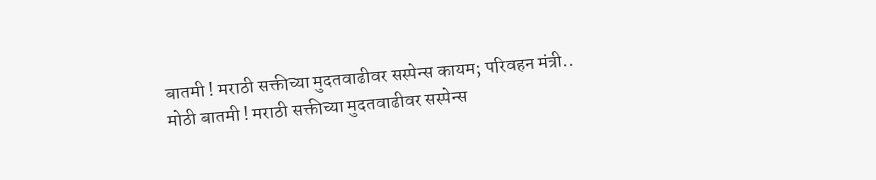बातमी ! मराठी सक्तीच्या मुदतवाढीवर सस्पेन्स कायम; परिवहन मंत्री..
मोठी बातमी ! मराठी सक्तीच्या मुदतवाढीवर सस्पेन्स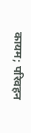कायम; परिवहन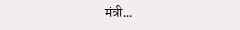मंत्री...